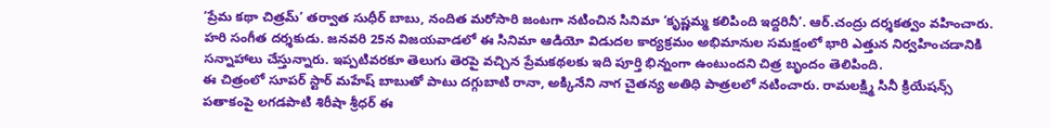‘ప్రేమ కథా చిత్రమ్’ తర్వాత సుధీర్ బాబు, నందిత మరోసారి జంటగా నటించిన సినిమా ‘కృష్ణమ్మ కలిపింది ఇద్దరినీ’. ఆర్.చంద్రు దర్శకత్వం వహించారు. హరి సంగీత దర్శకుడు. జనవరి 25న విజయవాడలో ఈ సినిమా ఆడియో విడుదల కార్యక్రమం అభిమానుల సమక్షంలో భారి ఎత్తున నిర్వహించడానికి సన్నాహాలు చేస్తున్నారు. ఇప్పటివరకూ తెలుగు తెరపై వచ్చిన ప్రేమకథలకు ఇది పూర్తి భిన్నంగా ఉంటుందని చిత్ర బృందం తెలిపింది.
ఈ చిత్రంలో సూపర్ స్టార్ మహేష్ బాబుతో పాటు దగ్గుబాటి రానా, అక్కినేని నాగ చైతన్య అతిధి పాత్రలలో నటించారు. రామలక్ష్మి సినీ క్రియేషన్స్ పతాకంపై లగడపాటి శిరీషా శ్రీధర్ ఈ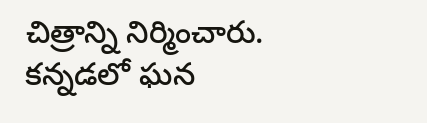చిత్రాన్ని నిర్మించారు. కన్నడలో ఘన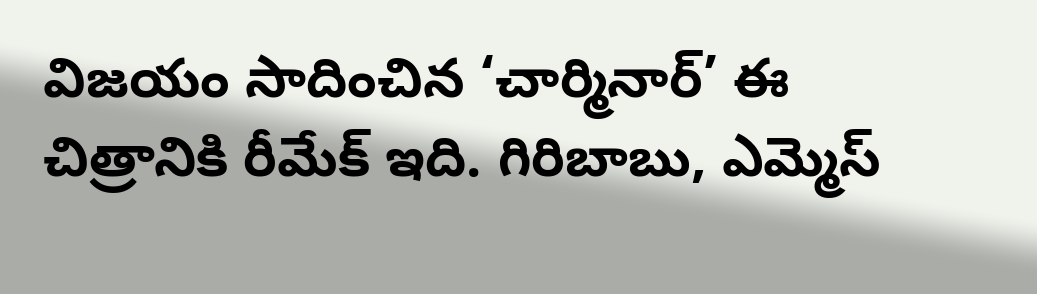విజయం సాదించిన ‘చార్మినార్’ ఈ చిత్రానికి రీమేక్ ఇది. గిరిబాబు, ఎమ్మెస్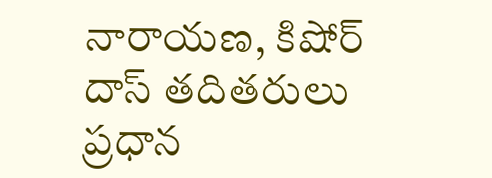నారాయణ, కిషోర్ దాస్ తదితరులు ప్రధాన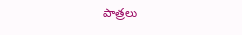పాత్రలు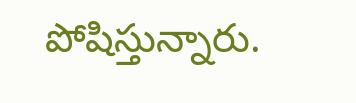పోషిస్తున్నారు.